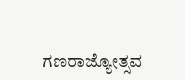ಗಣರಾಜ್ಯೋತ್ಸವ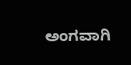ಅಂಗವಾಗಿ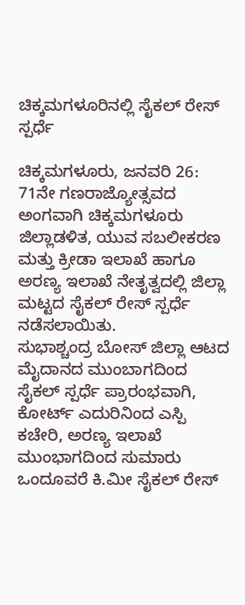ಚಿಕ್ಕಮಗಳೂರಿನಲ್ಲಿ ಸೈಕಲ್ ರೇಸ್ ಸ್ಪರ್ಧೆ

ಚಿಕ್ಕಮಗಳೂರು, ಜನವರಿ 26: 71ನೇ ಗಣರಾಜ್ಯೋತ್ಸವದ ಅಂಗವಾಗಿ ಚಿಕ್ಕಮಗಳೂರು ಜಿಲ್ಲಾಡಳಿತ, ಯುವ ಸಬಲೀಕರಣ ಮತ್ತು ಕ್ರೀಡಾ ಇಲಾಖೆ ಹಾಗೂ ಅರಣ್ಯ ಇಲಾಖೆ ನೇತೃತ್ವದಲ್ಲಿ ಜಿಲ್ಲಾ ಮಟ್ಟದ ಸೈಕಲ್ ರೇಸ್ ಸ್ಪರ್ಧೆ ನಡೆಸಲಾಯಿತು.
ಸುಭಾಶ್ಚಂದ್ರ ಬೋಸ್ ಜಿಲ್ಲಾ ಆಟದ ಮೈದಾನದ ಮುಂಬಾಗದಿಂದ ಸೈಕಲ್ ಸ್ಪರ್ಧೆ ಪ್ರಾರಂಭವಾಗಿ, ಕೋರ್ಟ್ ಎದುರಿನಿಂದ ಎಸ್ಪಿ ಕಚೇರಿ, ಅರಣ್ಯ ಇಲಾಖೆ ಮುಂಭಾಗದಿಂದ ಸುಮಾರು ಒಂದೂವರೆ ಕಿ.ಮೀ ಸೈಕಲ್ ರೇಸ್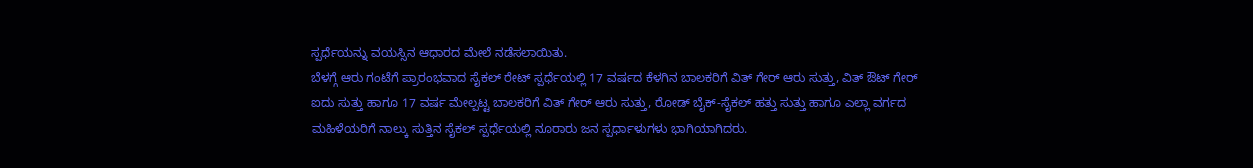ಸ್ಪರ್ಧೆಯನ್ನು ವಯಸ್ಸಿನ ಆಧಾರದ ಮೇಲೆ ನಡೆಸಲಾಯಿತು.
ಬೆಳಗ್ಗೆ ಆರು ಗಂಟೆಗೆ ಪ್ರಾರಂಭವಾದ ಸೈಕಲ್ ರೇಟ್ ಸ್ಪರ್ಧೆಯಲ್ಲಿ 17 ವರ್ಷದ ಕೆಳಗಿನ ಬಾಲಕರಿಗೆ ವಿತ್ ಗೇರ್ ಆರು ಸುತ್ತು, ವಿತ್ ಔಟ್ ಗೇರ್ ಐದು ಸುತ್ತು ಹಾಗೂ 17 ವರ್ಷ ಮೇಲ್ಪಟ್ಟ ಬಾಲಕರಿಗೆ ವಿತ್ ಗೇರ್ ಆರು ಸುತ್ತು, ರೋಡ್ ಬೈಕ್-ಸೈಕಲ್ ಹತ್ತು ಸುತ್ತು ಹಾಗೂ ಎಲ್ಲಾ ವರ್ಗದ ಮಹಿಳೆಯರಿಗೆ ನಾಲ್ಕು ಸುತ್ತಿನ ಸೈಕಲ್ ಸ್ಪರ್ಧೆಯಲ್ಲಿ ನೂರಾರು ಜನ ಸ್ಪರ್ಧಾಳುಗಳು ಭಾಗಿಯಾಗಿದರು.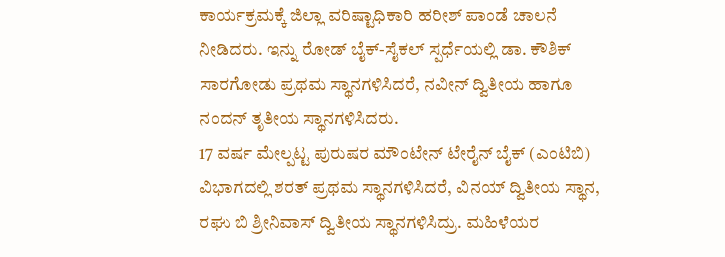ಕಾರ್ಯಕ್ರಮಕ್ಕೆ ಜಿಲ್ಲಾ ವರಿಷ್ಟಾಧಿಕಾರಿ ಹರೀಶ್ ಪಾಂಡೆ ಚಾಲನೆ ನೀಡಿದರು. ಇನ್ನು ರೋಡ್ ಬೈಕ್-ಸೈಕಲ್ ಸ್ಪರ್ಧೆಯಲ್ಲಿ ಡಾ. ಕೌಶಿಕ್ ಸಾರಗೋಡು ಪ್ರಥಮ ಸ್ಥಾನಗಳಿಸಿದರೆ, ನವೀನ್ ದ್ವಿತೀಯ ಹಾಗೂ ನಂದನ್ ತೃತೀಯ ಸ್ಥಾನಗಳಿಸಿದರು.
17 ವರ್ಷ ಮೇಲ್ಪಟ್ಟ ಪುರುಷರ ಮೌಂಟೇನ್ ಟೇರೈನ್ ಬೈಕ್ (ಎಂಟಿಬಿ) ವಿಭಾಗದಲ್ಲಿ ಶರತ್ ಪ್ರಥಮ ಸ್ಥಾನಗಳಿಸಿದರೆ, ವಿನಯ್ ದ್ವಿತೀಯ ಸ್ಥಾನ, ರಘು ಬಿ ಶ್ರೀನಿವಾಸ್ ದ್ವಿತೀಯ ಸ್ಥಾನಗಳಿಸಿದ್ರು. ಮಹಿಳೆಯರ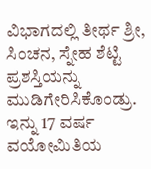ವಿಭಾಗದಲ್ಲಿ ತೀರ್ಥ ಶ್ರೀ, ಸಿಂಚನ, ಸ್ನೇಹ ಶೆಟ್ಟಿ ಪ್ರಶಸ್ತಿಯನ್ನು ಮುಡಿಗೇರಿಸಿಕೊಂಡ್ರು. ಇನ್ನು 17 ವರ್ಷ ವಯೋಮಿತಿಯ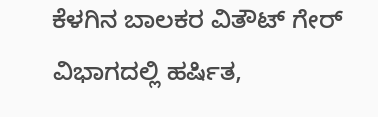ಕೆಳಗಿನ ಬಾಲಕರ ವಿತೌಟ್ ಗೇರ್ ವಿಭಾಗದಲ್ಲಿ ಹರ್ಷಿತ,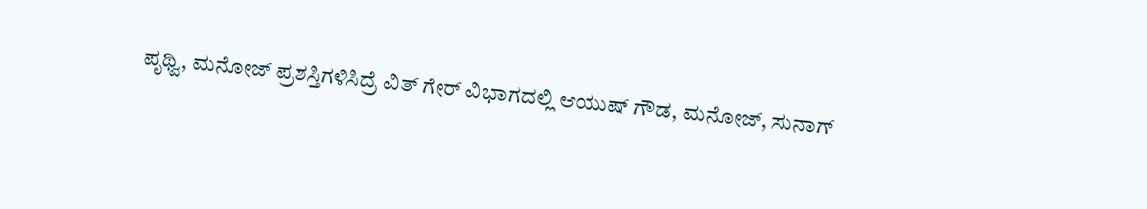ಪೃಥ್ವಿ, ಮನೋಜ್ ಪ್ರಶಸ್ತಿಗಳಿಸಿದ್ರೆ ವಿತ್ ಗೇರ್ ವಿಭಾಗದಲ್ಲಿ ಆಯುಷ್ ಗೌಡ, ಮನೋಜ್, ಸುನಾಗ್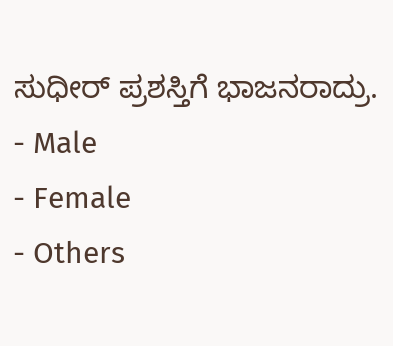ಸುಧೀರ್ ಪ್ರಶಸ್ತಿಗೆ ಭಾಜನರಾದ್ರು.
- Male
- Female
- Others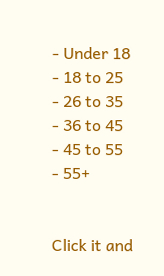- Under 18
- 18 to 25
- 26 to 35
- 36 to 45
- 45 to 55
- 55+


Click it and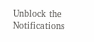Unblock the Notifications